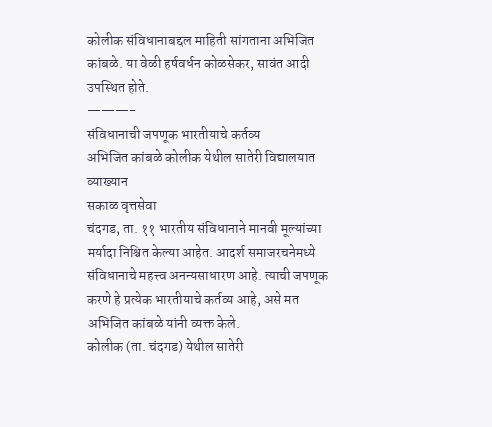कोलीक संविधानाबद्दल माहिती सांगताना अभिजित कांबळे. या वेळी हर्षवर्धन कोळसेकर, सावंत आदी उपस्थित होते.
———-
संविधानाची जपणूक भारतीयाचे कर्तव्य
अभिजित कांबळे कोलीक येथील सातेरी विद्यालयात व्याख्यान
सकाळ वृत्तसेवा
चंदगड, ता. ११ भारतीय संविधानाने मानवी मूल्यांच्या मर्यादा निश्चित केल्या आहेत. आदर्श समाजरचनेमध्ये संविधानाचे महत्त्व अनन्यसाधारण आहे. त्याची जपणूक करणे हे प्रत्येक भारतीयाचे कर्तव्य आहे, असे मत अभिजित कांबळे यांनी व्यक्त केले.
कोलीक (ता. चंदगड) येथील सातेरी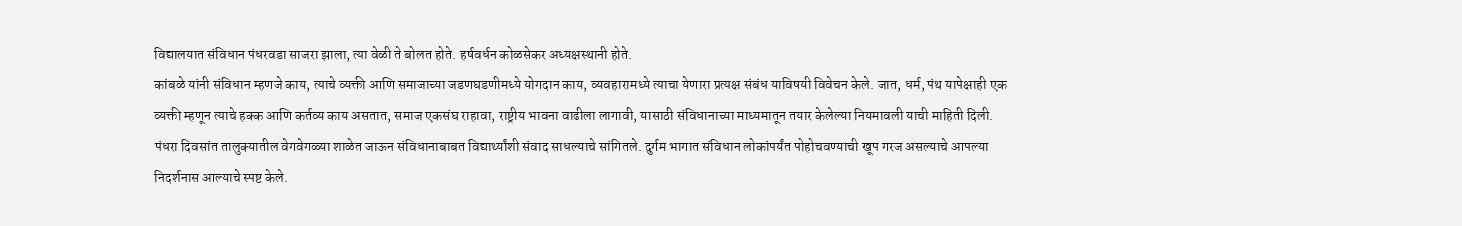विद्यालयात संविधान पंधरवडा साजरा झाला, त्या वेळी ते बोलत होते. हर्षवर्धन कोळसेकर अध्यक्षस्थानी होते.
कांबळे यांनी संविधान म्हणजे काय, त्याचे व्यक्ती आणि समाजाच्या जडणघडणीमध्ये योगदान काय, व्यवहारामध्ये त्याचा येणारा प्रत्यक्ष संबंध याविषयी विवेचन केले. जात, धर्म, पंथ यापेक्षाही एक व्यक्ती म्हणून त्याचे हक्क आणि कर्तव्य काय असतात, समाज एकसंघ राहावा, राष्ट्रीय भावना वाढीला लागावी, यासाठी संविधानाच्या माध्यमातून तयार केलेल्या नियमावली याची माहिती दिली. पंधरा दिवसांत तालुक्यातील वेगवेगळ्या शाळेत जाऊन संविधानाबाबत विद्यार्थ्यांशी संवाद साधल्याचे सांगितले. दुर्गम भागात संविधान लोकांपर्यंत पोहोचवण्याची खूप गरज असल्याचे आपल्या निदर्शनास आल्याचे स्पष्ट केले.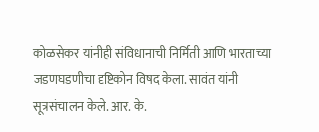कोळसेकर यांनीही संविधानाची निर्मिती आणि भारताच्या जडणघडणीचा दृष्टिकोन विषद केला. सावंत यांनी सूत्रसंचालन केले. आर. के.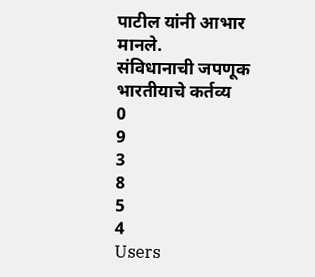पाटील यांनी आभार मानले.
संविधानाची जपणूक भारतीयाचे कर्तव्य
0
9
3
8
5
4
Users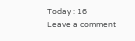Today : 16
Leave a comment